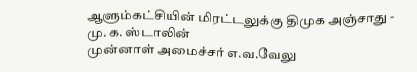ஆளும்கட்சியின் மிரட்டலுக்கு திமுக அஞ்சாது - மு. க. ஸ்டாலின்
முன்னாள் அமைச்சர் எ.வ.வேலு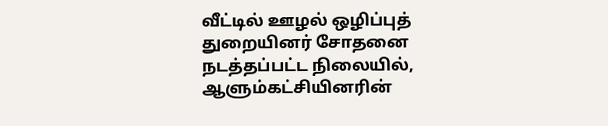வீட்டில் ஊழல் ஒழிப்புத் துறையினர் சோதனை நடத்தப்பட்ட நிலையில், ஆளும்கட்சியினரின்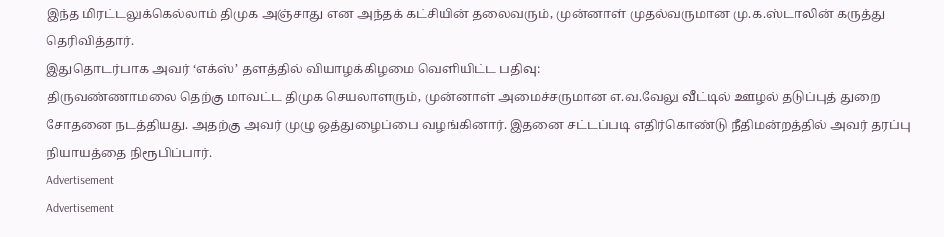இந்த மிரட்டலுக்கெல்லாம் திமுக அஞ்சாது என அந்தக் கட்சியின் தலைவரும், முன்னாள் முதல்வருமான மு.க.ஸ்டாலின் கருத்து தெரிவித்தார்.
இதுதொடர்பாக அவர் ‘எக்ஸ்’ தளத்தில் வியாழக்கிழமை வெளியிட்ட பதிவு:
திருவண்ணாமலை தெற்கு மாவட்ட திமுக செயலாளரும், முன்னாள் அமைச்சருமான எ.வ.வேலு வீட்டில் ஊழல் தடுப்புத் துறை சோதனை நடத்தியது. அதற்கு அவர் முழு ஒத்துழைப்பை வழங்கினார். இதனை சட்டப்படி எதிர்கொண்டு நீதிமன்றத்தில் அவர் தரப்பு நியாயத்தை நிரூபிப்பார்.
Advertisement
Advertisement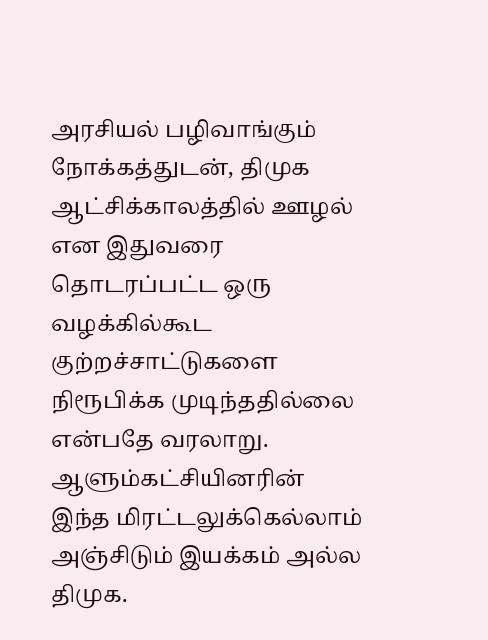அரசியல் பழிவாங்கும் நோக்கத்துடன், திமுக ஆட்சிக்காலத்தில் ஊழல் என இதுவரை தொடரப்பட்ட ஒரு வழக்கில்கூட குற்றச்சாட்டுகளை நிரூபிக்க முடிந்ததில்லை என்பதே வரலாறு.
ஆளும்கட்சியினரின் இந்த மிரட்டலுக்கெல்லாம் அஞ்சிடும் இயக்கம் அல்ல திமுக.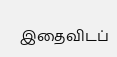இதைவிடப்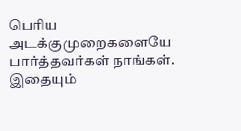பெரிய அடக்குமுறைகளையே பார்த்தவர்கள் நாங்கள். இதையும்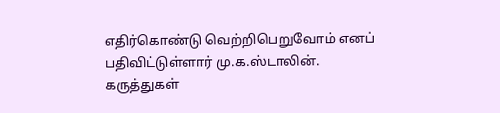எதிர்கொண்டு வெற்றிபெறுவோம் எனப் பதிவிட்டுள்ளார் மு.க.ஸ்டாலின்.
கருத்துகள்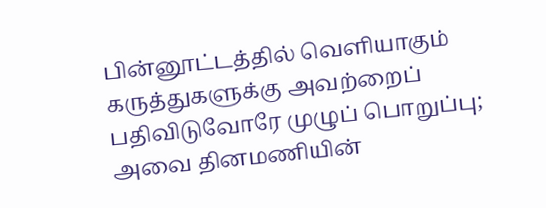பின்னூட்டத்தில் வெளியாகும் கருத்துகளுக்கு அவற்றைப் பதிவிடுவோரே முழுப் பொறுப்பு; அவை தினமணியின்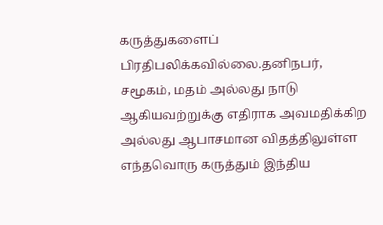கருத்துகளைப் பிரதிபலிக்கவில்லை.தனிநபர், சமூகம், மதம் அல்லது நாடு ஆகியவற்றுக்கு எதிராக அவமதிக்கிற அல்லது ஆபாசமான விதத்திலுள்ள எந்தவொரு கருத்தும் இந்திய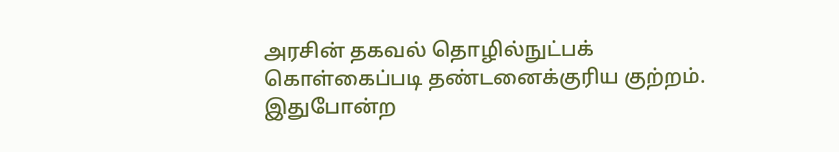அரசின் தகவல் தொழில்நுட்பக் கொள்கைப்படி தண்டனைக்குரிய குற்றம். இதுபோன்ற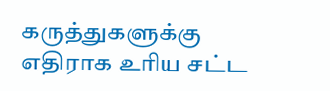கருத்துகளுக்கு எதிராக உரிய சட்ட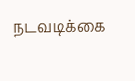நடவடிக்கை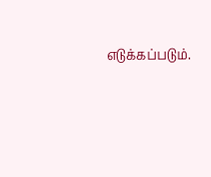எடுக்கப்படும்.